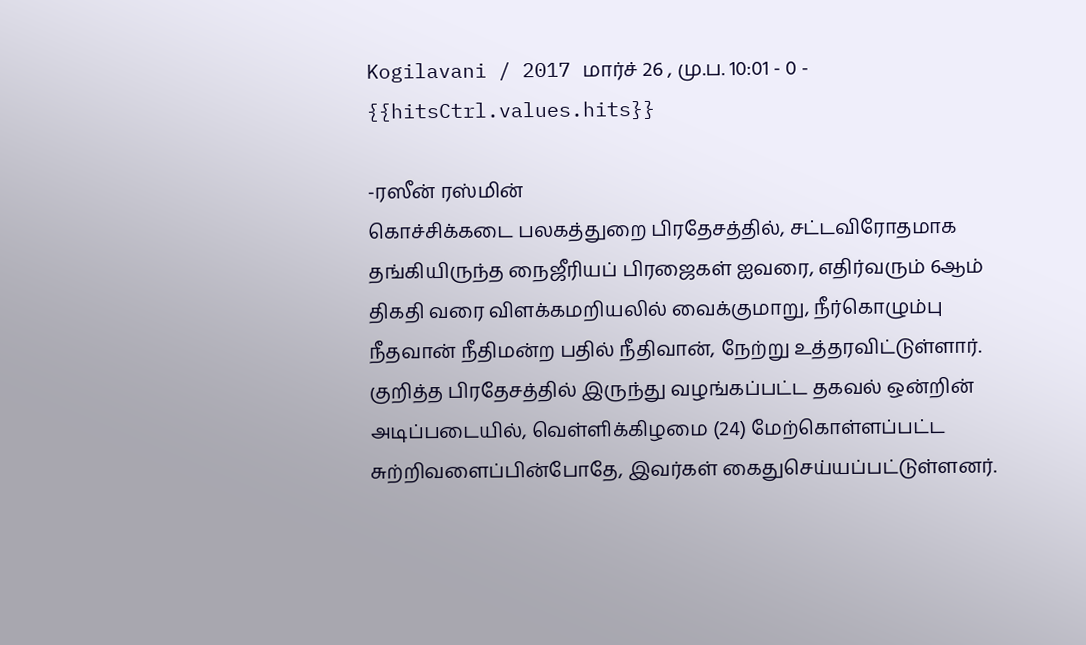Kogilavani / 2017 மார்ச் 26 , மு.ப. 10:01 - 0 - {{hitsCtrl.values.hits}}

-ரஸீன் ரஸ்மின்
கொச்சிக்கடை பலகத்துறை பிரதேசத்தில், சட்டவிரோதமாக தங்கியிருந்த நைஜீரியப் பிரஜைகள் ஐவரை, எதிர்வரும் 6ஆம் திகதி வரை விளக்கமறியலில் வைக்குமாறு, நீர்கொழும்பு நீதவான் நீதிமன்ற பதில் நீதிவான், நேற்று உத்தரவிட்டுள்ளார்.
குறித்த பிரதேசத்தில் இருந்து வழங்கப்பட்ட தகவல் ஒன்றின் அடிப்படையில், வெள்ளிக்கிழமை (24) மேற்கொள்ளப்பட்ட சுற்றிவளைப்பின்போதே, இவர்கள் கைதுசெய்யப்பட்டுள்ளனர்.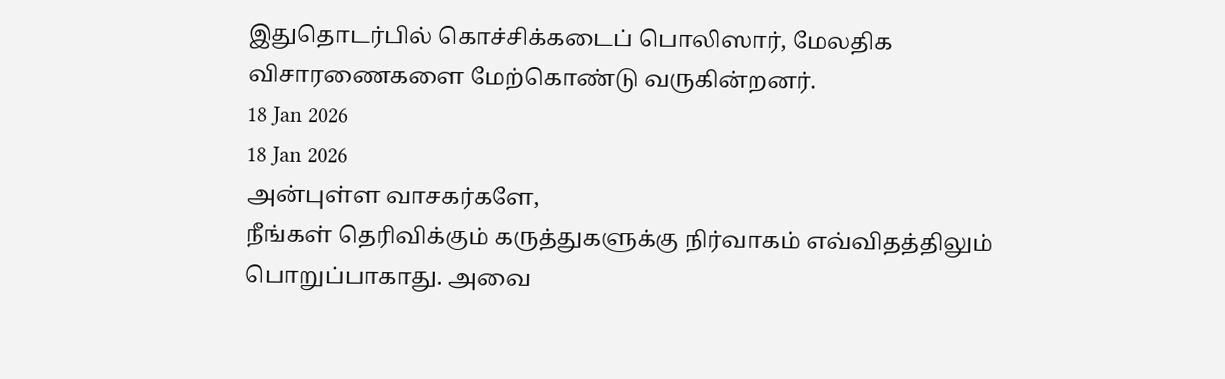இதுதொடர்பில் கொச்சிக்கடைப் பொலிஸார், மேலதிக விசாரணைகளை மேற்கொண்டு வருகின்றனர்.
18 Jan 2026
18 Jan 2026
அன்புள்ள வாசகர்களே,
நீங்கள் தெரிவிக்கும் கருத்துகளுக்கு நிர்வாகம் எவ்விதத்திலும் பொறுப்பாகாது. அவை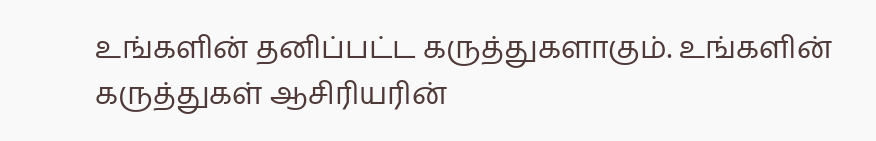உங்களின் தனிப்பட்ட கருத்துகளாகும். உங்களின் கருத்துகள் ஆசிரியரின்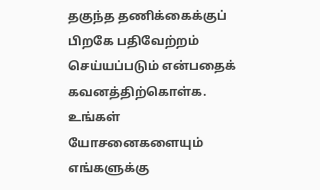தகுந்த தணிக்கைக்குப் பிறகே பதிவேற்றம் செய்யப்படும் என்பதைக் கவனத்திற்கொள்க. உங்கள் யோசனைகளையும் எங்களுக்கு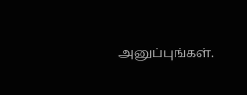அனுப்புங்கள்.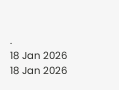.
18 Jan 2026
18 Jan 2026